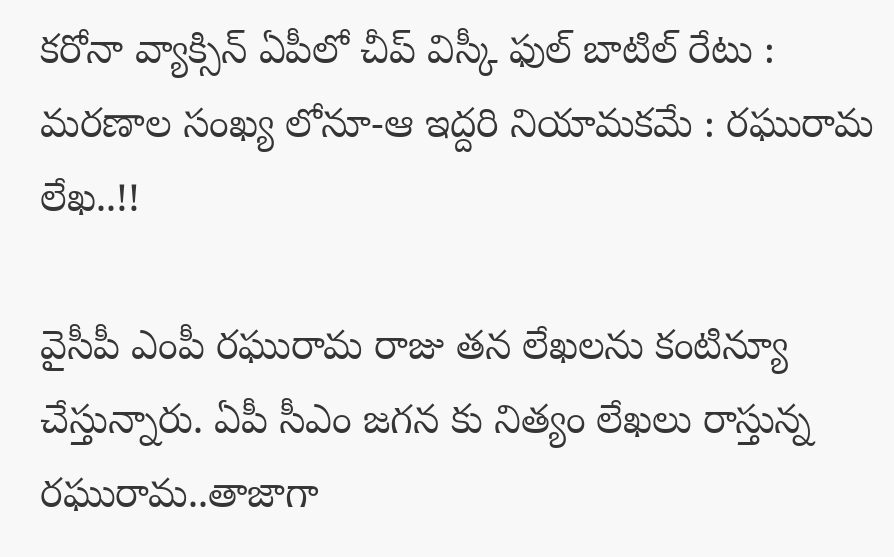కరోనా వ్యాక్సిన్ ఏపీలో చీప్ విస్కీ ఫుల్ బాటిల్ రేటు : మరణాల సంఖ్య లోనూ-ఆ ఇద్దరి నియామకమే : రఘురామ లేఖ..!!

వైసీపీ ఎంపీ రఘురామ రాజు తన లేఖలను కంటిన్యూ చేస్తున్నారు. ఏపీ సీఎం జగన కు నిత్యం లేఖలు రాస్తున్న రఘురామ..తాజాగా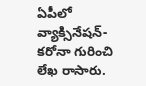ఏపీలో వ్యాక్సినేషన్-కరోనా గురించి లేఖ రాసారు.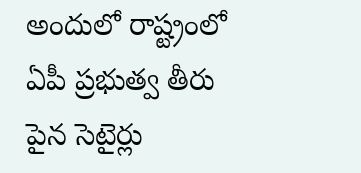అందులో రాష్ట్రంలో ఏపీ ప్రభుత్వ తీరు పైన సెటైర్లు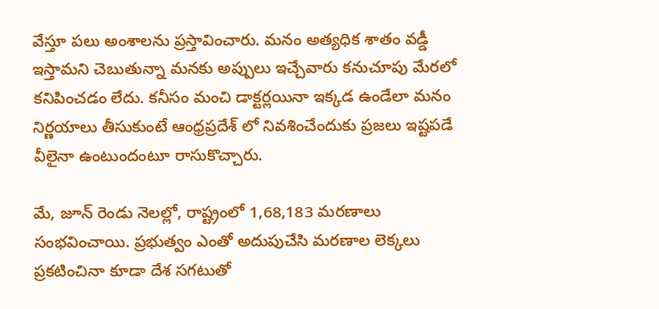వేస్తూ పలు అంశాలను ప్రస్తావించారు. మనం అత్యధిక శాతం వడ్డీ ఇస్తామని చెబుతున్నా మనకు అప్పులు ఇచ్చేవారు కనుచూపు మేరలో కనిపించడం లేదు. కనీసం మంచి డాక్టర్లయినా ఇక్కడ ఉండేలా మనం నిర్ణయాలు తీసుకుంటే ఆంధ్రప్రదేశ్ లో నివశించేందుకు ప్రజలు ఇష్టపడే వీలైనా ఉంటుందంటూ రాసుకొచ్చారు.

మే, జూన్ రెండు నెలల్లో, రాష్ట్రంలో 1,68,183 మరణాలు సంభవించాయి. ప్రభుత్వం ఎంతో అదుపుచేసి మరణాల లెక్కలు ప్రకటించినా కూడా దేశ సగటుతో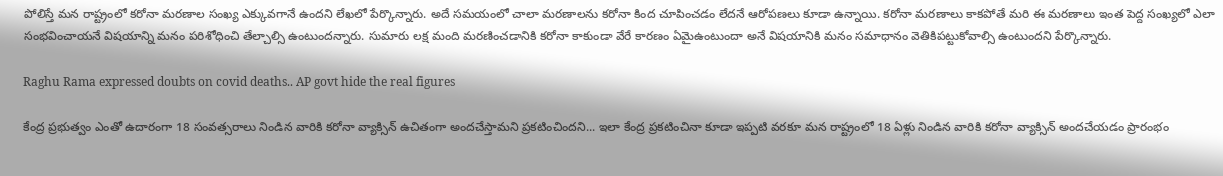పోలిస్తే మన రాష్ట్రంలో కరోనా మరణాల సంఖ్య ఎక్కువగానే ఉందని లేఖలో పేర్కొన్నారు. అదే సమయంలో చాలా మరణాలను కరోనా కింద చూపించడం లేదనే ఆరోపణలు కూడా ఉన్నాయి. కరోనా మరణాలు కాకపోతే మరి ఈ మరణాలు ఇంత పెద్ద సంఖ్యలో ఎలా సంభవించాయనే విషయాన్ని మనం పరిశోధించి తేల్చాల్సి ఉంటుందన్నారు. సుమారు లక్ష మంది మరణించడానికి కరోనా కాకుండా వేరే కారణం ఏమైఉంటుందా అనే విషయానికి మనం సమాధానం వెతికిపట్టుకోవాల్సి ఉంటుందని పేర్కొన్నారు.

Raghu Rama expressed doubts on covid deaths.. AP govt hide the real figures

కేంద్ర ప్రభుత్వం ఎంతో ఉదారంగా 18 సంవత్సరాలు నిండిన వారికి కరోనా వ్యాక్సిన్ ఉచితంగా అందచేస్తామని ప్రకటించిందని... ఇలా కేంద్ర ప్రకటించినా కూడా ఇప్పటి వరకూ మన రాష్ట్రంలో 18 ఏళ్లు నిండిన వారికి కరోనా వ్యాక్సిన్ అందచేయడం ప్రారంభం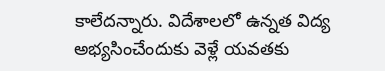కాలేదన్నారు. విదేశాలలో ఉన్నత విద్య అభ్యసించేందుకు వెళ్లే యవతకు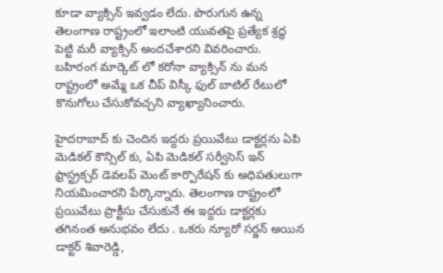కూడా వ్యాక్సిన్ ఇవ్వడం లేదు. పొరుగున ఉన్న తెలంగాణ రాష్ట్రంలో ఇలాంటి యువతపై ప్రత్యేక శ్రద్ధ పెట్టి మరీ వ్యాక్సిన్ అందచేశారని వివరించారు. బహిరంగ మార్కెట్ లో కరోనా వ్యాక్సిన్ ను మన రాష్ట్రంలో అమ్మే ఒక చీప్ విస్కీ ఫుల్ బాటిల్ రేటులో కొనుగోలు చేసుకోవచ్చని వ్యాఖ్యానించారు.

హైదరాబాద్ కు చెందిన ఇద్దరు ప్రయివేటు డాక్టర్లను ఏపి మెడికల్ కౌన్సిల్ కు, ఏపి మెడికల్ సర్వీసెస్ ఇన్ ఫ్రాస్ట్రక్చర్ డెవలప్ మెంట్ కార్పొరేషన్ కు అధిపతులుగా నియమించారని పేర్కొన్నారు. తెలంగాణ రాష్ట్రంలో ప్రయివేటు ప్రాక్టీసు చేసుకునే ఈ ఇద్దరు డాక్టర్లకు తగినంత అనుభవం లేదు . ఒకరు న్యూరో సర్జన్ అయిన డాక్టర్ శివారెడ్డి,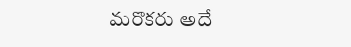మరొకరు అదే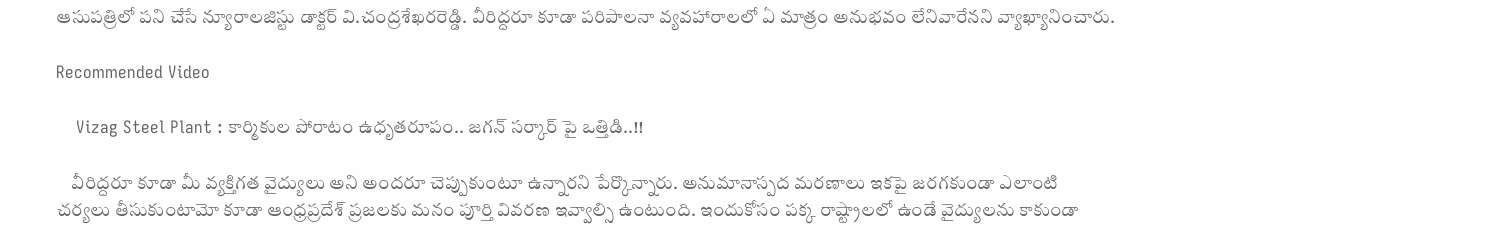ఆసుపత్రిలో పని చేసే న్యూరాలజిస్టు డాక్టర్ వి.చంద్రశేఖరరెడ్డి. వీరిద్దరూ కూడా పరిపాలనా వ్యవహారాలలో ఏ మాత్రం అనుభవం లేనివారేనని వ్యాఖ్యానించారు.

Recommended Video

    Vizag Steel Plant : కార్మికుల పోరాటం ఉధృతరూపం.. జగన్ సర్కార్ పై ఒత్తిడి..!!

    వీరిద్దరూ కూడా మీ వ్యక్తిగత వైద్యులు అని అందరూ చెప్పుకుంటూ ఉన్నారని పేర్కొన్నారు. అనుమానాస్పద మరణాలు ఇకపై జరగకుండా ఎలాంటి చర్యలు తీసుకుంటామో కూడా ఆంధ్రప్రదేశ్ ప్రజలకు మనం పూర్తి వివరణ ఇవ్వాల్సి ఉంటుంది. ఇందుకోసం పక్క రాష్ట్రాలలో ఉండే వైద్యులను కాకుండా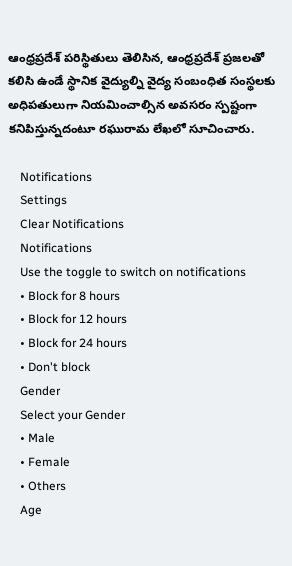ఆంధ్రప్రదేశ్ పరిస్థితులు తెలిసిన, ఆంధ్రప్రదేశ్ ప్రజలతో కలిసి ఉండే స్థానిక వైద్యుల్ని వైద్య సంబంధిత సంస్థలకు అధిపతులుగా నియమించాల్సిన అవసరం స్పష్టంగా కనిపిస్తున్నదంటూ రఘురామ లేఖలో సూచించారు.

    Notifications
    Settings
    Clear Notifications
    Notifications
    Use the toggle to switch on notifications
    • Block for 8 hours
    • Block for 12 hours
    • Block for 24 hours
    • Don't block
    Gender
    Select your Gender
    • Male
    • Female
    • Others
    Age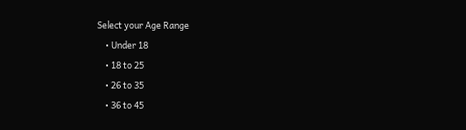Select your Age Range
    • Under 18
    • 18 to 25
    • 26 to 35
    • 36 to 45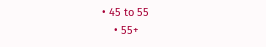• 45 to 55
    • 55+